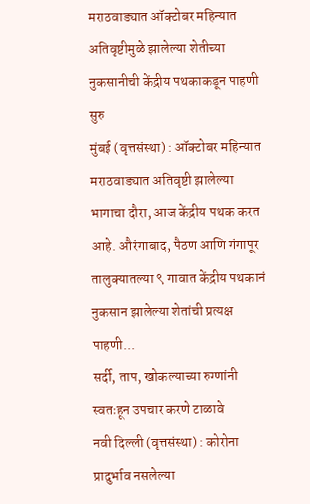मराठवाड्यात ऑक्टोबर महिन्यात अतिवृष्टीमुळे झालेल्या शेतीच्या नुकसानीची केंद्रीय पथकाकडून पाहणी सुरु
मुंबई (वृत्तसंस्था) : ऑक्टोबर महिन्यात मराठवाड्यात अतिवृष्टी झालेल्या भागाचा दौरा, आज केंद्रीय पथक करत आहे. औरंगाबाद, पैठण आणि गंगापूर तालुक्यातल्या ९ गावात केंद्रीय पथकानं नुकसान झालेल्या शेतांची प्रत्यक्ष पाहणी...
सर्दी, ताप, खोकल्याच्या रुग्णांनी स्वतःहून उपचार करणे टाळावे
नवी दिल्ली (वृत्तसंस्था) : कोरोना प्रादुर्भाव नसलेल्या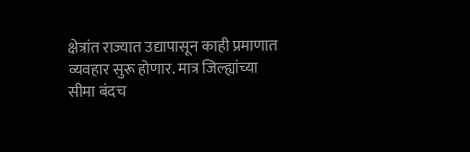क्षेत्रांत राज्यात उद्यापासून काही प्रमाणात व्यवहार सुरू होणार. मात्र जिल्ह्यांच्या सीमा बंदच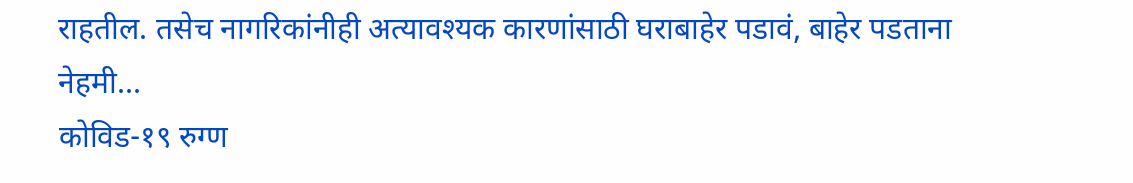राहतील. तसेच नागरिकांनीही अत्यावश्यक कारणांसाठी घराबाहेर पडावं, बाहेर पडताना नेहमी...
कोविड-१९ रुग्ण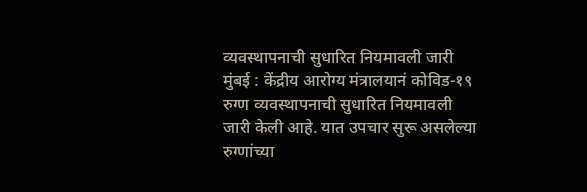व्यवस्थापनाची सुधारित नियमावली जारी
मुंबई : केंद्रीय आरोग्य मंत्रालयानं कोविड-१९ रुग्ण व्यवस्थापनाची सुधारित नियमावली जारी केली आहे. यात उपचार सुरू असलेल्या रुग्णांच्या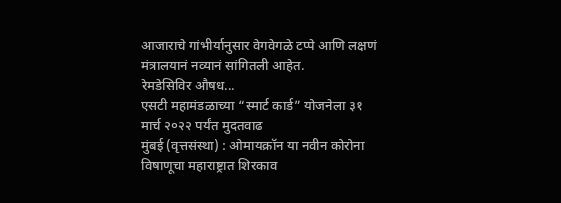आजाराचे गांभीर्यानुसार वेगवेगळे टप्पे आणि लक्षणं मंत्रालयानं नव्यानं सांगितली आहेत.
रेमडेसिविर औषध...
एसटी महामंडळाच्या “स्मार्ट कार्ड” योजनेला ३१ मार्च २०२२ पर्यंत मुदतवाढ
मुंबई (वृत्तसंस्था) : ओमायक्रॉन या नवीन कोरोना विषाणूचा महाराष्ट्रात शिरकाव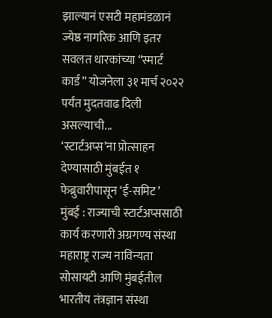झाल्यानं एसटी महामंडळानं ज्येष्ठ नागरिक आणि इतर सवलत धारकांच्या “स्मार्ट कार्ड” योजनेला ३१ मार्च २०२२ पर्यंत मुदतवाढ दिली असल्याची...
‘स्टार्टअप्स’ना प्रोत्साहन देण्यासाठी मुंबईत १ फेब्रुवारीपासून ‘ई-समिट’
मुंबई : राज्याची स्टार्टअप्ससाठी कार्य करणारी अग्रगण्य संस्था महाराष्ट्र राज्य नाविन्यता सोसायटी आणि मुंबईतील भारतीय तंत्रज्ञान संस्था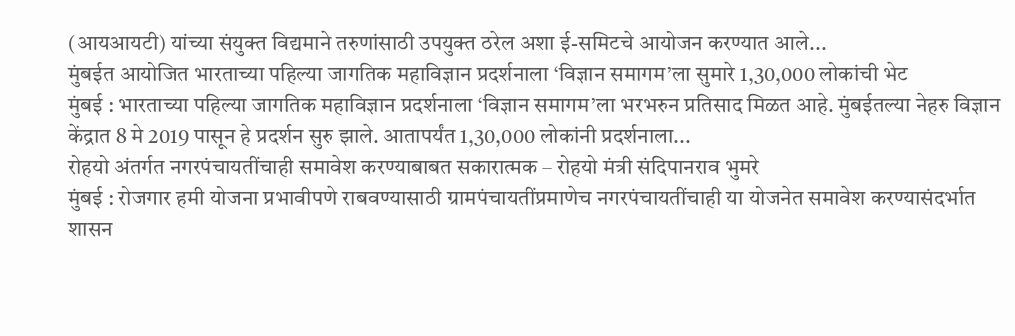(आयआयटी) यांच्या संयुक्त विद्यमाने तरुणांसाठी उपयुक्त ठरेल अशा ई-समिटचे आयोजन करण्यात आले...
मुंबईत आयोजित भारताच्या पहिल्या जागतिक महाविज्ञान प्रदर्शनाला ‘विज्ञान समागम’ला सुमारे 1,30,000 लोकांची भेट
मुंबई : भारताच्या पहिल्या जागतिक महाविज्ञान प्रदर्शनाला ‘विज्ञान समागम’ला भरभरुन प्रतिसाद मिळत आहे. मुंबईतल्या नेहरु विज्ञान केंद्रात 8 मे 2019 पासून हे प्रदर्शन सुरु झाले. आतापर्यंत 1,30,000 लोकांनी प्रदर्शनाला...
रोहयो अंतर्गत नगरपंचायतींचाही समावेश करण्याबाबत सकारात्मक – रोहयो मंत्री संदिपानराव भुमरे
मुंबई : रोजगार हमी योजना प्रभावीपणे राबवण्यासाठी ग्रामपंचायतींप्रमाणेच नगरपंचायतींचाही या योजनेत समावेश करण्यासंदर्भात शासन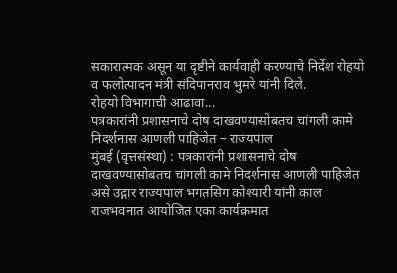सकारात्मक असून या दृष्टीने कार्यवाही करण्याचे निर्देश रोहयो व फलोत्पादन मंत्री संदिपानराव भुमरे यांनी दिले.
रोहयो विभागाची आढावा...
पत्रकारांनी प्रशासनाचे दोष दाखवण्यासोबतच चांगली कामे निदर्शनास आणली पाहिजेत – राज्यपाल
मुंबई (वृत्तसंस्था) : पत्रकारांनी प्रशासनाचे दोष दाखवण्यासोबतच चांगली कामे निदर्शनास आणली पाहिजेत असे उद्गार राज्यपाल भगतसिग कोश्यारी यांनी काल राजभवनात आयोजित एका कार्यक्रमात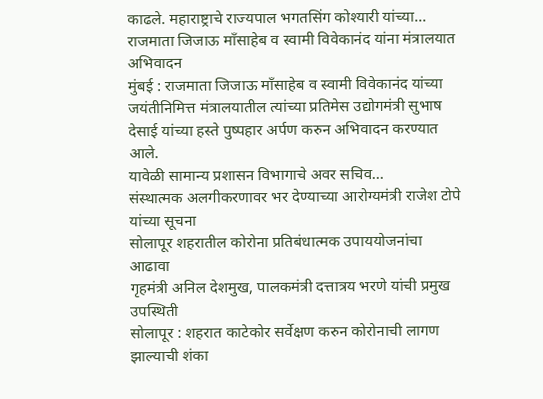काढले. महाराष्ट्राचे राज्यपाल भगतसिंग कोश्यारी यांच्या...
राजमाता जिजाऊ माँसाहेब व स्वामी विवेकानंद यांना मंत्रालयात अभिवादन
मुंबई : राजमाता जिजाऊ माँसाहेब व स्वामी विवेकानंद यांच्या जयंतीनिमित्त मंत्रालयातील त्यांच्या प्रतिमेस उद्योगमंत्री सुभाष देसाई यांच्या हस्ते पुष्पहार अर्पण करुन अभिवादन करण्यात आले.
यावेळी सामान्य प्रशासन विभागाचे अवर सचिव...
संस्थात्मक अलगीकरणावर भर देण्याच्या आरोग्यमंत्री राजेश टोपे यांच्या सूचना
सोलापूर शहरातील कोरोना प्रतिबंधात्मक उपाययोजनांचा आढावा
गृहमंत्री अनिल देशमुख, पालकमंत्री दत्तात्रय भरणे यांची प्रमुख उपस्थिती
सोलापूर : शहरात काटेकोर सर्वेक्षण करुन कोरोनाची लागण झाल्याची शंका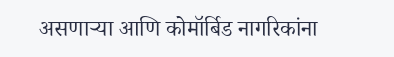असणाऱ्या आणि कोमॉर्बिड नागरिकांना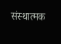संस्थात्मक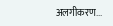अलगीकरण...